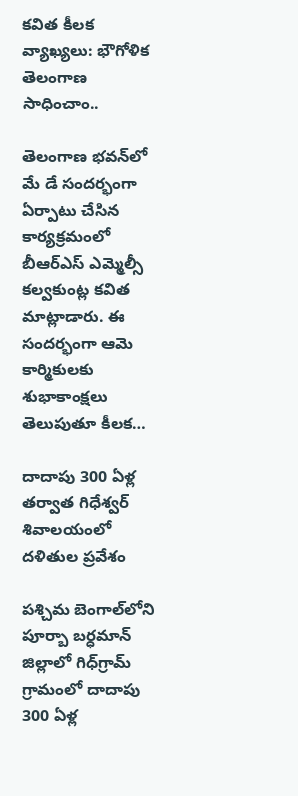కవిత కీలక వ్యాఖ్యలు: భౌగోళిక తెలంగాణ సాధించాం..

తెలంగాణ భవన్‌లో మే డే సందర్భంగా ఏర్పాటు చేసిన కార్యక్రమంలో బీఆర్ఎస్ ఎమ్మెల్సీ కల్వకుంట్ల కవిత మాట్లాడారు. ఈ సందర్భంగా ఆమె కార్మికులకు శుభాకాంక్షలు తెలుపుతూ కీలక…

దాదాపు 300 ఏళ్ల తర్వాత గిధేశ్వర్ శివాలయంలో దళితుల ప్రవేశం

పశ్చిమ బెంగాల్‌లోని పూర్బా బర్ధమాన్ జిల్లాలో గిధ్‌గ్రామ్ గ్రామంలో దాదాపు 300 ఏళ్ల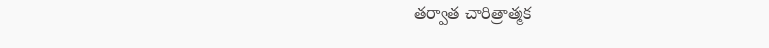తర్వాత చారిత్రాత్మక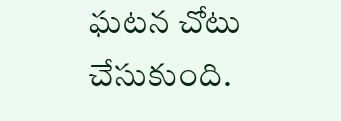ఘటన చోటు చేసుకుంది.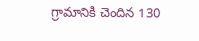గ్రామానికి చెందిన 130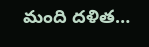మంది దళిత…